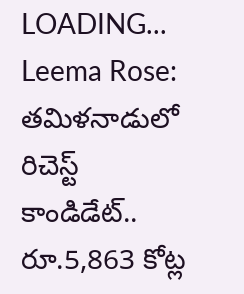LOADING...
Leema Rose: తమిళనాడులో రిచెస్ట్ కాండిడేట్.. రూ.5,863 కోట్ల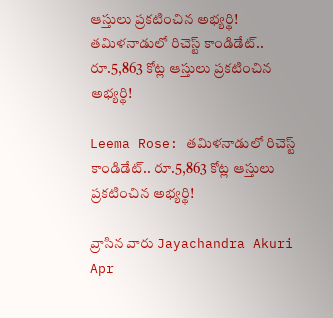ఆస్తులు ప్రకటించిన అభ్యర్థి!
తమిళనాడులో రిచెస్ట్ కాండిడేట్.. రూ.5,863 కోట్ల ఆస్తులు ప్రకటించిన అభ్యర్థి!

Leema Rose: తమిళనాడులో రిచెస్ట్ కాండిడేట్.. రూ.5,863 కోట్ల ఆస్తులు ప్రకటించిన అభ్యర్థి!

వ్రాసిన వారు Jayachandra Akuri
Apr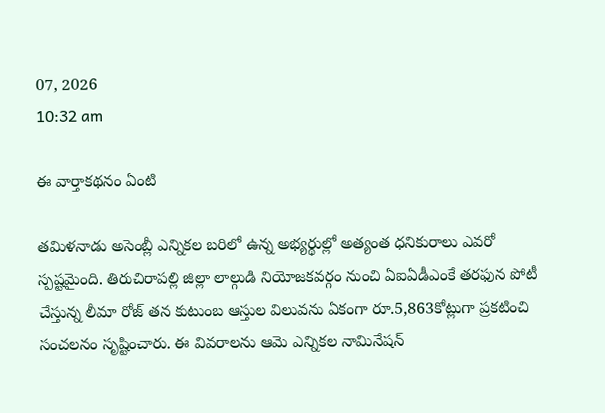07, 2026
10:32 am

ఈ వార్తాకథనం ఏంటి

తమిళనాడు అసెంబ్లీ ఎన్నికల బరిలో ఉన్న అభ్యర్థుల్లో అత్యంత ధనికురాలు ఎవరో స్పష్టమైంది. తిరుచిరాపల్లి జిల్లా లాల్గుడి నియోజకవర్గం నుంచి ఏఐఏడీఎంకే తరఫున పోటీ చేస్తున్న లీమా రోజ్ తన కుటుంబ ఆస్తుల విలువను ఏకంగా రూ.5,863కోట్లుగా ప్రకటించి సంచలనం సృష్టించారు. ఈ వివరాలను ఆమె ఎన్నికల నామినేషన్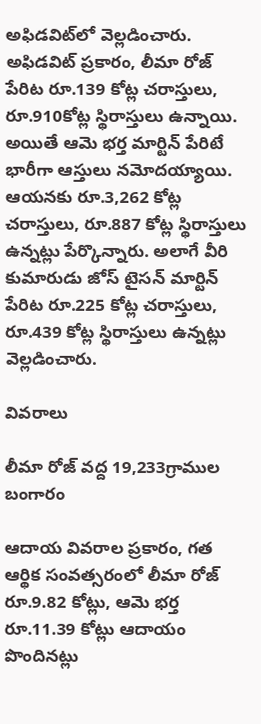అఫిడవిట్‌లో వెల్లడించారు. అఫిడవిట్ ప్రకారం, లీమా రోజ్ పేరిట రూ.139 కోట్ల చరాస్తులు, రూ.910కోట్ల స్థిరాస్తులు ఉన్నాయి. అయితే ఆమె భర్త మార్టిన్ పేరిటే భారీగా ఆస్తులు నమోదయ్యాయి. ఆయనకు రూ.3,262 కోట్ల చరాస్తులు, రూ.887 కోట్ల స్థిరాస్తులు ఉన్నట్లు పేర్కొన్నారు. అలాగే వీరి కుమారుడు జోస్ టైసన్ మార్టిన్ పేరిట రూ.225 కోట్ల చరాస్తులు, రూ.439 కోట్ల స్థిరాస్తులు ఉన్నట్లు వెల్లడించారు.

వివరాలు

లీమా రోజ్ వద్ద 19,233గ్రాముల బంగారం

ఆదాయ వివరాల ప్రకారం, గత ఆర్థిక సంవత్సరంలో లీమా రోజ్ రూ.9.82 కోట్లు, ఆమె భర్త రూ.11.39 కోట్లు ఆదాయం పొందినట్లు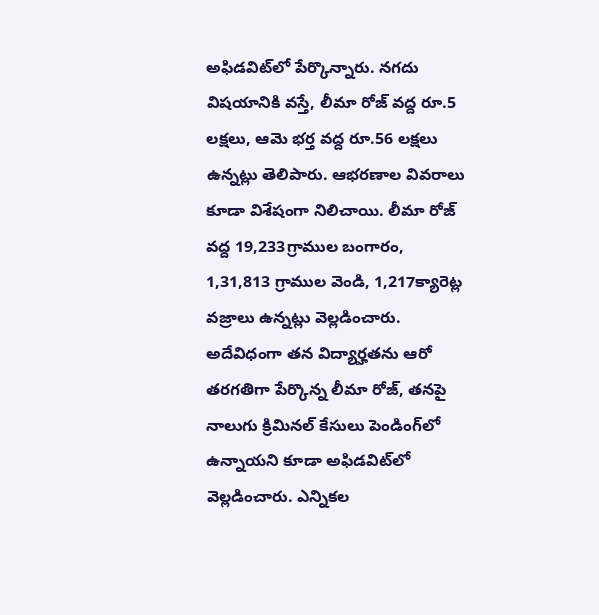అఫిడవిట్‌లో పేర్కొన్నారు. నగదు విషయానికి వస్తే, లీమా రోజ్ వద్ద రూ.5 లక్షలు, ఆమె భర్త వద్ద రూ.56 లక్షలు ఉన్నట్లు తెలిపారు. ఆభరణాల వివరాలు కూడా విశేషంగా నిలిచాయి. లీమా రోజ్ వద్ద 19,233గ్రాముల బంగారం, 1,31,813 గ్రాముల వెండి, 1,217క్యారెట్ల వజ్రాలు ఉన్నట్లు వెల్లడించారు. అదేవిధంగా తన విద్యార్హతను ఆరో తరగతిగా పేర్కొన్న లీమా రోజ్, తనపై నాలుగు క్రిమినల్ కేసులు పెండింగ్‌లో ఉన్నాయని కూడా అఫిడవిట్‌లో వెల్లడించారు. ఎన్నికల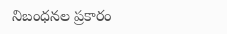నిబంధనల ప్రకారం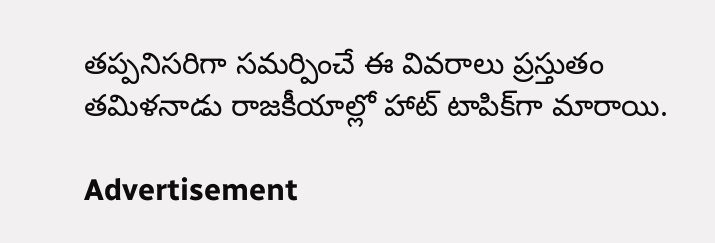తప్పనిసరిగా సమర్పించే ఈ వివరాలు ప్రస్తుతం తమిళనాడు రాజకీయాల్లో హాట్ టాపిక్‌గా మారాయి.

Advertisement